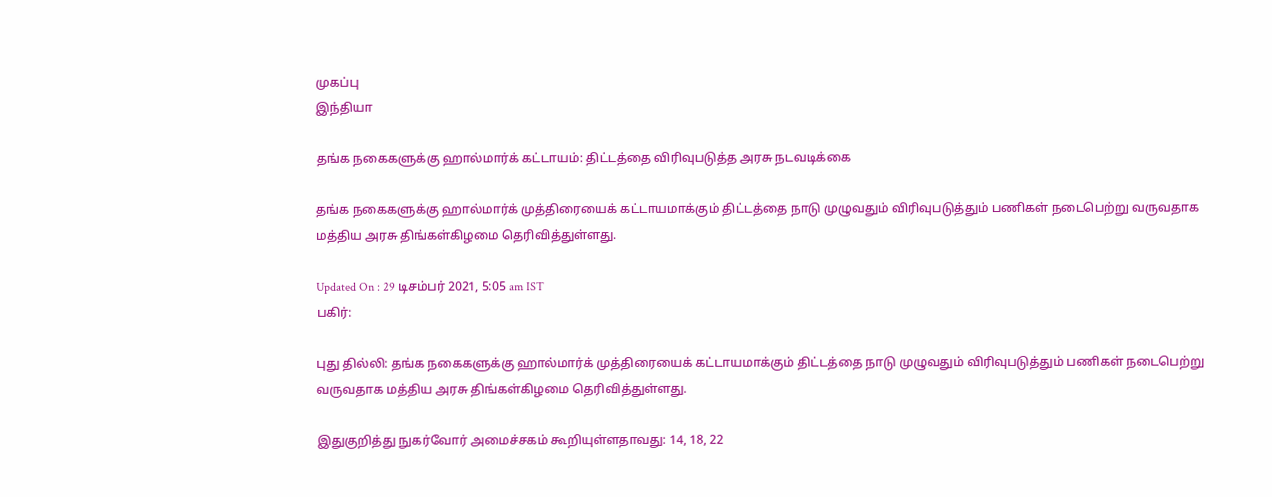முகப்பு
இந்தியா

தங்க நகைகளுக்கு ஹால்மார்க் கட்டாயம்: திட்டத்தை விரிவுபடுத்த அரசு நடவடிக்கை

தங்க நகைகளுக்கு ஹால்மார்க் முத்திரையைக் கட்டாயமாக்கும் திட்டத்தை நாடு முழுவதும் விரிவுபடுத்தும் பணிகள் நடைபெற்று வருவதாக மத்திய அரசு திங்கள்கிழமை தெரிவித்துள்ளது.

Updated On : 29 டிசம்பர் 2021, 5:05 am IST
பகிர்:

புது தில்லி: தங்க நகைகளுக்கு ஹால்மார்க் முத்திரையைக் கட்டாயமாக்கும் திட்டத்தை நாடு முழுவதும் விரிவுபடுத்தும் பணிகள் நடைபெற்று வருவதாக மத்திய அரசு திங்கள்கிழமை தெரிவித்துள்ளது.

இதுகுறித்து நுகர்வோர் அமைச்சகம் கூறியுள்ளதாவது: 14, 18, 22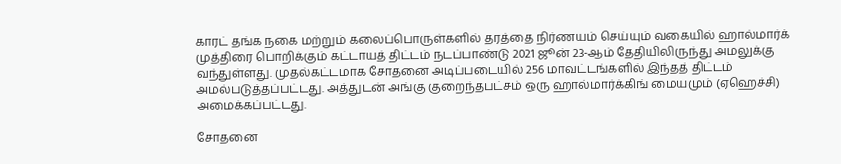காரட் தங்க நகை மற்றும் கலைப்பொருள்களில் தரத்தை நிர்ணயம் செய்யும் வகையில் ஹால்மார்க் முத்திரை பொறிக்கும் கட்டாயத் திட்டம் நடப்பாண்டு 2021 ஜூன் 23-ஆம் தேதியிலிருந்து அமலுக்கு வந்துள்ளது. முதல்கட்டமாக சோதனை அடிப்படையில் 256 மாவட்டங்களில் இந்தத் திட்டம் அமல்படுத்தப்பட்டது. அத்துடன் அங்கு குறைந்தபட்சம் ஒரு ஹால்மார்க்கிங் மையமும் (ஏஹெச்சி) அமைக்கப்பட்டது.

சோதனை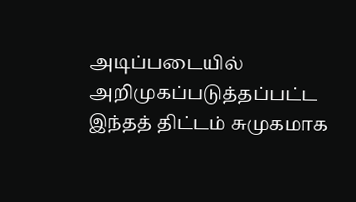அடிப்படையில் அறிமுகப்படுத்தப்பட்ட இந்தத் திட்டம் சுமுகமாக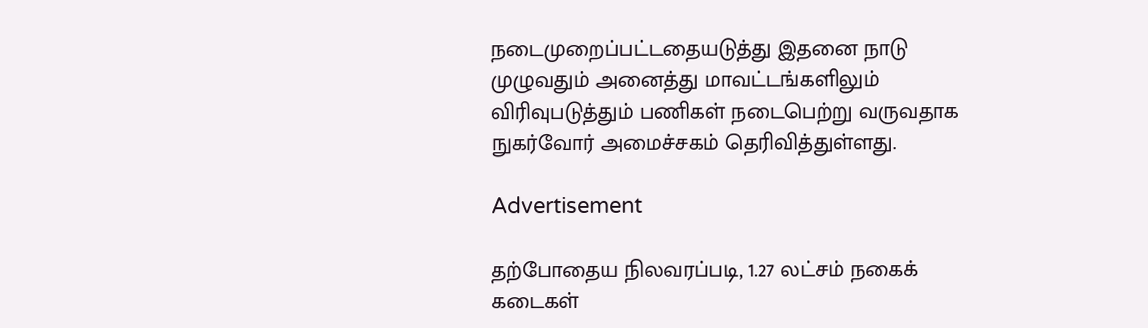நடைமுறைப்பட்டதையடுத்து இதனை நாடு முழுவதும் அனைத்து மாவட்டங்களிலும் விரிவுபடுத்தும் பணிகள் நடைபெற்று வருவதாக நுகர்வோர் அமைச்சகம் தெரிவித்துள்ளது.

Advertisement

தற்போதைய நிலவரப்படி, 1.27 லட்சம் நகைக் கடைகள்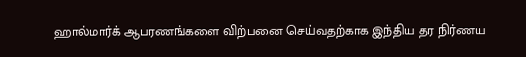ஹால்மார்க் ஆபரணங்களை விற்பனை செய்வதற்காக இந்திய தர நிர்ணய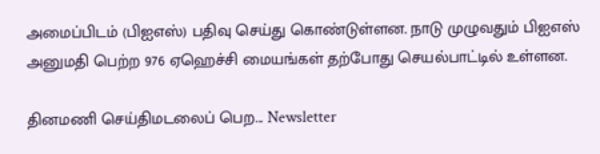அமைப்பிடம் (பிஐஎஸ்) பதிவு செய்து கொண்டுள்ளன. நாடு முழுவதும் பிஐஎஸ் அனுமதி பெற்ற 976 ஏஹெச்சி மையங்கள் தற்போது செயல்பாட்டில் உள்ளன.

தினமணி செய்திமடலைப் பெற... Newsletter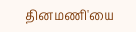தினமணி'யை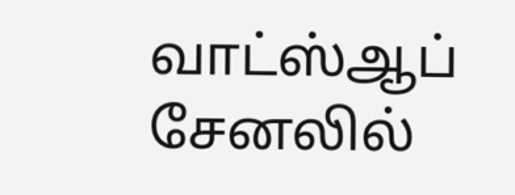வாட்ஸ்ஆப் சேனலில்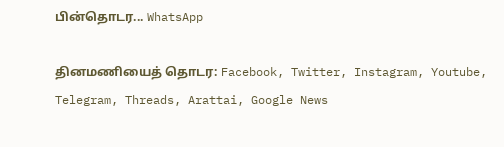பின்தொடர... WhatsApp

தினமணியைத் தொடர: Facebook, Twitter, Instagram, Youtube, Telegram, Threads, Arattai, Google News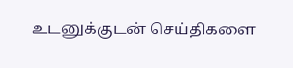உடனுக்குடன் செய்திகளை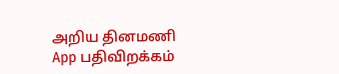அறிய தினமணி App பதிவிறக்கம்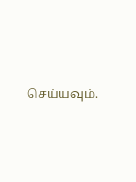செய்யவும்.